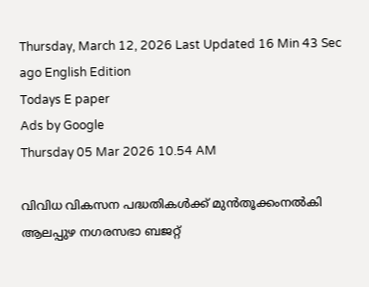Thursday, March 12, 2026 Last Updated 16 Min 43 Sec ago English Edition
Todays E paper
Ads by Google
Thursday 05 Mar 2026 10.54 AM

വിവിധ വികസന പദ്ധതികള്‍ക്ക്‌ മുന്‍തൂക്കംനല്‍കി ആലപ്പുഴ നഗരസഭാ ബജറ്റ്‌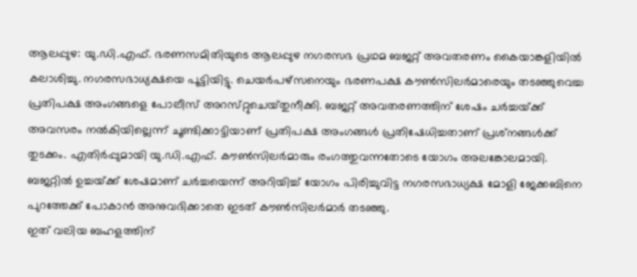ആലപ്പുഴ: യു.ഡി.എഫ്‌. ഭരണസമിതിയുടെ ആലപ്പുഴ നഗരസഭ പ്രഥമ ബജറ്റ്‌ അവതരണം കൈയാങ്കളിയില്‍ കലാശിച്ചു. നഗരസഭാധ്യക്ഷയെ പൂട്ടിയിട്ടു. ചെയര്‍പഴ്‌സനെയും ഭരണപക്ഷ കൗണ്‍സിലര്‍മാരെയും തടഞ്ഞുവെച്ച പ്രതിപക്ഷ അംഗങ്ങളെ പോലീസ്‌ അറസ്‌റ്റുചെയ്‌തുനീക്കി. ബജറ്റ്‌ അവതരണത്തിന്‌ ശേഷം ചര്‍ച്ചയ്‌ക്ക് അവസരം നല്‍കിയില്ലെന്ന്‌ ചൂണ്ടിക്കാട്ടിയാണ്‌ പ്രതിപക്ഷ അംഗങ്ങള്‍ പ്രതിഷേധിച്ചതാണ്‌ പ്രശ്‌നങ്ങള്‍ക്ക്‌ തുടക്കം. എതിര്‍പ്പുമായി യു.ഡി.എഫ്‌. കൗണ്‍സിലര്‍മാരും രംഗത്തുവന്നതോടെ യോഗം അലങ്കോലമായി. ബജറ്റില്‍ ഉച്ചയ്‌ക്ക് ശേഷമാണ്‌ ചര്‍ച്ചയെന്ന്‌ അറിയിച്ച്‌ യോഗം പിരിച്ചുവിട്ട നഗരസഭാധ്യക്ഷ മോളി ജേക്കബിനെ പുറത്തേക്ക്‌ പോകാന്‍ അനുവദിക്കാതെ ഇടത്‌ കൗണ്‍സിലര്‍മാര്‍ തടഞ്ഞു.
ഇത്‌ വലിയ ബഹളത്തിന്‌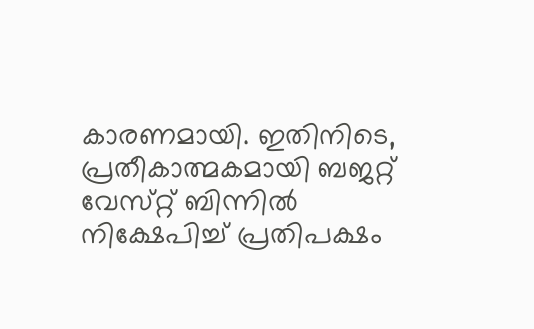കാരണമായി. ഇതിനിടെ, പ്രതീകാത്മകമായി ബജറ്റ്‌ വേസ്‌റ്റ് ബിന്നില്‍ നിക്ഷേപിച്ച്‌ പ്രതിപക്ഷം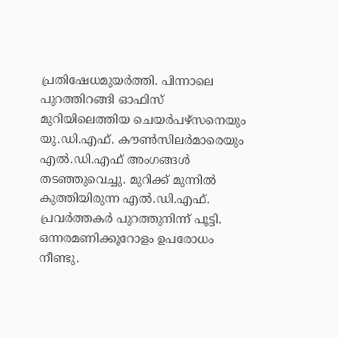പ്രതിഷേധമുയര്‍ത്തി. പിന്നാലെ പുറത്തിറങ്ങി ഓഫിസ്‌ മുറിയിലെത്തിയ ചെയര്‍പഴ്‌സനെയും യു.ഡി.എഫ്‌. കൗണ്‍സിലര്‍മാരെയും എല്‍.ഡി.എഫ്‌ അംഗങ്ങള്‍ തടഞ്ഞുവെച്ചു. മുറിക്ക്‌ മുന്നില്‍ കുത്തിയിരുന്ന എല്‍.ഡി.എഫ്‌. പ്രവര്‍ത്തകര്‍ പുറത്തുനിന്ന്‌ പൂട്ടി. ഒന്നരമണിക്കൂറോളം ഉപരോധം നീണ്ടു.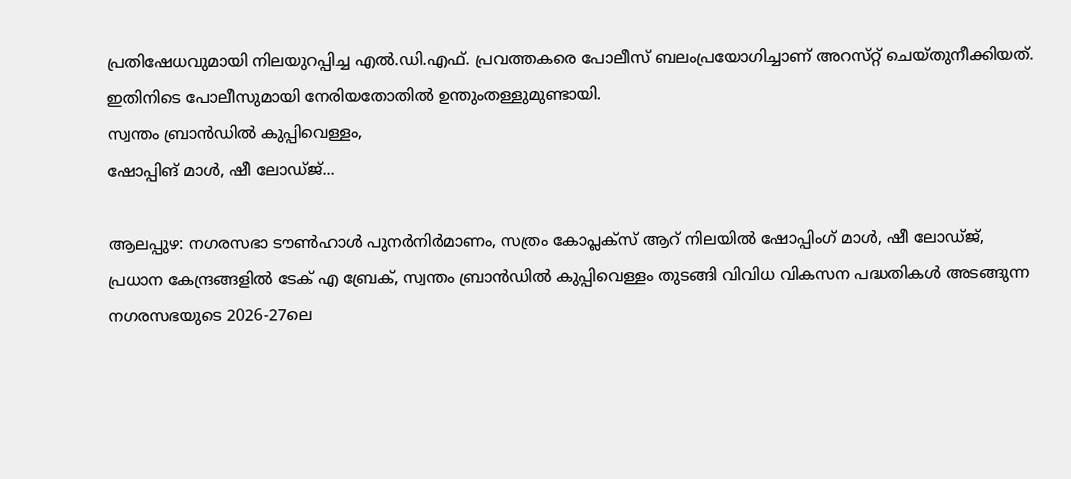പ്രതിഷേധവുമായി നിലയുറപ്പിച്ച എല്‍.ഡി.എഫ്‌. പ്രവത്തകരെ പോലീസ്‌ ബലംപ്രയോഗിച്ചാണ്‌ അറസ്‌റ്റ് ചെയ്‌തുനീക്കിയത്‌. ഇതിനിടെ പോലീസുമായി നേരിയതോതില്‍ ഉന്തുംതള്ളുമുണ്ടായി.
സ്വന്തം ബ്രാന്‍ഡില്‍ കുപ്പിവെള്ളം,
ഷോപ്പിങ്‌ മാള്‍, ഷീ ലോഡ്‌ജ്...

ആലപ്പുഴ: നഗരസഭാ ടൗണ്‍ഹാള്‍ പുനര്‍നിര്‍മാണം, സത്രം കോപ്ലക്‌സ് ആറ്‌ നിലയില്‍ ഷോപ്പിംഗ്‌ മാള്‍, ഷീ ലോഡ്‌ജ്, പ്രധാന കേന്ദ്രങ്ങളില്‍ ടേക്‌ എ ബ്രേക്‌, സ്വന്തം ബ്രാന്‍ഡില്‍ കുപ്പിവെള്ളം തുടങ്ങി വിവിധ വികസന പദ്ധതികള്‍ അടങ്ങുന്ന നഗരസഭയുടെ 2026-27ലെ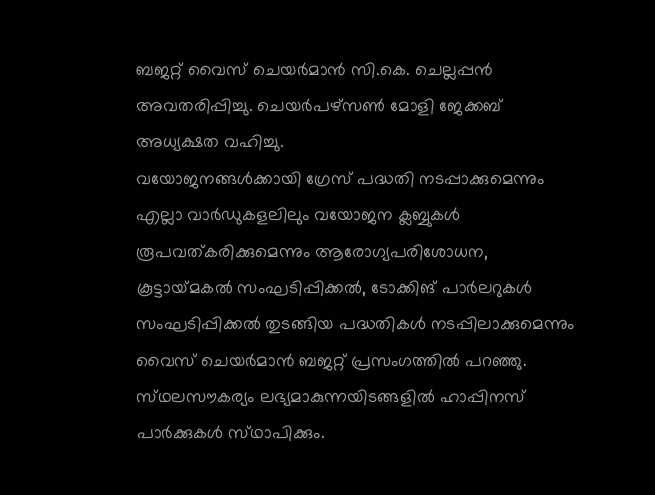ബജറ്റ്‌ വൈസ്‌ ചെയര്‍മാന്‍ സി.കെ. ചെല്ലപ്പന്‍ അവതരിപ്പിച്ചു. ചെയര്‍പഴ്‌സണ്‍ മോളി ജേക്കബ്‌ അധ്യക്ഷത വഹിച്ചു.
വയോജനങ്ങള്‍ക്കായി ഗ്രേസ്‌ പദ്ധതി നടപ്പാക്കുമെന്നും എല്ലാ വാര്‍ഡുകളലിലും വയോജന ക്ലബ്ബുകള്‍ രൂപവത്‌കരിക്കുമെന്നും ആരോഗ്യപരിശോധന, കൂട്ടായ്‌മകല്‍ സംഘടിപ്പിക്കല്‍, ടോക്കിങ്‌ പാര്‍ലറുകള്‍ സംഘടിപ്പിക്കല്‍ തുടങ്ങിയ പദ്ധതികള്‍ നടപ്പിലാക്കുമെന്നും വൈസ്‌ ചെയര്‍മാന്‍ ബജറ്റ്‌ പ്രസംഗത്തില്‍ പറഞ്ഞു. സ്‌ഥലസൗകര്യം ലഭ്യമാകുന്നയിടങ്ങളില്‍ ഹാപ്പിനസ്‌ പാര്‍ക്കുകള്‍ സ്‌ഥാപിക്കും.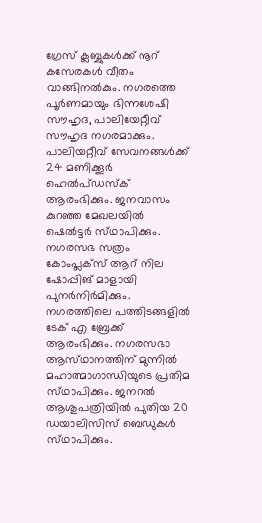ഗ്രേസ്‌ ക്ലബ്ബുകള്‍ക്ക്‌ നൂറ്‌ കസേരകള്‍ വീതം വാങ്ങിനല്‍കും. നഗരത്തെ പൂര്‍ണമായും ഭിന്നശേഷി സൗഹൃദ, പാലിയേറ്റീവ്‌ സൗഹൃദ നഗരമാക്കും. പാലിയറ്റീവ്‌ സേവനങ്ങള്‍ക്ക്‌ 24 മണിക്കൂര്‍ ഹെല്‍പ്‌ഡസ്‌ക് ആരംഭിക്കും. ജനവാസം കുറഞ്ഞ മേഖലയില്‍ ഷെല്‍ട്ടര്‍ സ്‌ഥാപിക്കും. നഗരസഭ സത്രം കോംപ്ലക്‌സ് ആറ്‌ നില ഷോപ്പിങ്‌ മാളായി പുനര്‍നിര്‍മിക്കും. നഗരത്തിലെ പത്തിടങ്ങളില്‍ ടേക്‌ എ ബ്രേക്ക്‌ ആരംഭിക്കും. നഗരസഭാ ആസ്‌ഥാനത്തിന്‌ മുന്നില്‍ മഹാത്മാഗാന്ധിയുടെ പ്രതിമ സ്‌ഥാപിക്കും. ജനറല്‍ ആശുപത്രിയില്‍ പുതിയ 20 ഡയാലിസിസ്‌ ബെഡുകള്‍ സ്‌ഥാപിക്കും.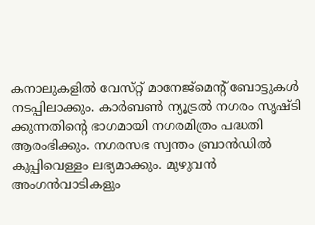കനാലുകളില്‍ വേസ്‌റ്റ് മാനേജ്‌മെന്റ്‌ ബോട്ടുകള്‍ നടപ്പിലാക്കും. കാര്‍ബണ്‍ ന്യൂട്രല്‍ നഗരം സൃഷ്‌ടി ക്കുന്നതിന്റെ ഭാഗമായി നഗരമിത്രം പദ്ധതി ആരംഭിക്കും. നഗരസഭ സ്വന്തം ബ്രാന്‍ഡില്‍ കുപ്പിവെള്ളം ലഭ്യമാക്കും. മുഴുവന്‍ അംഗന്‍വാടികളും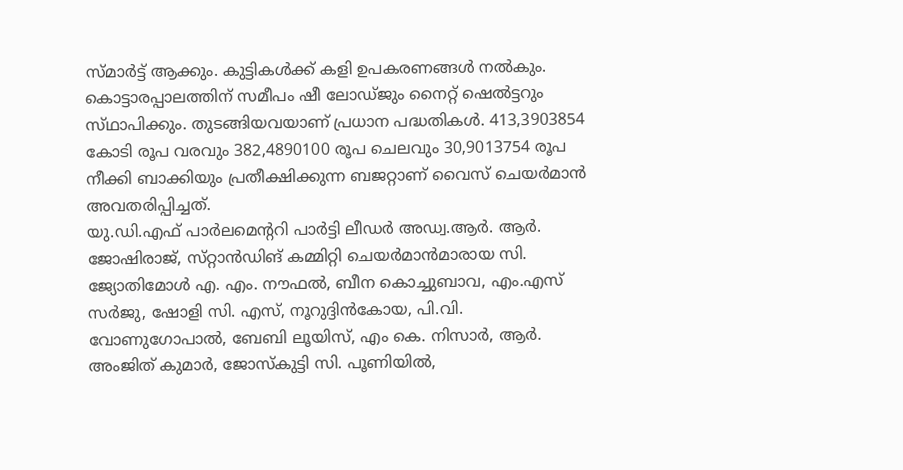സ്‌മാര്‍ട്ട്‌ ആക്കും. കുട്ടികള്‍ക്ക്‌ കളി ഉപകരണങ്ങള്‍ നല്‍കും. കൊട്ടാരപ്പാലത്തിന്‌ സമീപം ഷീ ലോഡ്‌ജും നൈറ്റ്‌ ഷെല്‍ട്ടറും സ്‌ഥാപിക്കും. തുടങ്ങിയവയാണ്‌ പ്രധാന പദ്ധതികള്‍. 413,3903854 കോടി രൂപ വരവും 382,4890100 രൂപ ചെലവും 30,9013754 രൂപ നീക്കി ബാക്കിയും പ്രതീക്ഷിക്കുന്ന ബജറ്റാണ്‌ വൈസ്‌ ചെയര്‍മാന്‍ അവതരിപ്പിച്ചത്‌.
യു.ഡി.എഫ്‌ പാര്‍ലമെന്ററി പാര്‍ട്ടി ലീഡര്‍ അഡ്വ.ആര്‍. ആര്‍. ജോഷിരാജ്‌, സ്‌റ്റാന്‍ഡിങ്‌ കമ്മിറ്റി ചെയര്‍മാന്‍മാരായ സി. ജ്യോതിമോള്‍ എ. എം. നൗഫല്‍, ബീന കൊച്ചുബാവ, എം.എസ്‌ സര്‍ജു, ഷോളി സി. എസ്‌, നൂറുദ്ദിന്‍കോയ, പി.വി. വോണുഗോപാല്‍, ബേബി ലൂയിസ്‌, എം കെ. നിസാര്‍, ആര്‍. അംജിത്‌ കുമാര്‍, ജോസ്‌കുട്ടി സി. പൂണിയില്‍,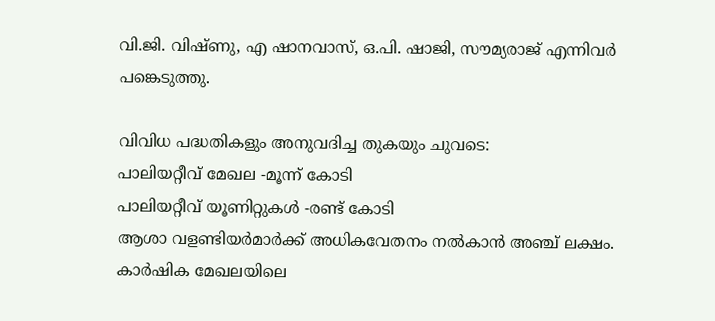വി.ജി. വിഷ്‌ണു, എ ഷാനവാസ്‌, ഒ.പി. ഷാജി, സൗമ്യരാജ്‌ എന്നിവര്‍ പങ്കെടുത്തു.

വിവിധ പദ്ധതികളും അനുവദിച്ച തുകയും ചുവടെ:
പാലിയറ്റീവ്‌ മേഖല -മൂന്ന്‌ കോടി
പാലിയറ്റീവ്‌ യൂണിറ്റുകള്‍ -രണ്ട്‌ കോടി
ആശാ വളണ്ടിയര്‍മാര്‍ക്ക്‌ അധികവേതനം നല്‍കാന്‍ അഞ്ച്‌ ലക്ഷം.
കാര്‍ഷിക മേഖലയിലെ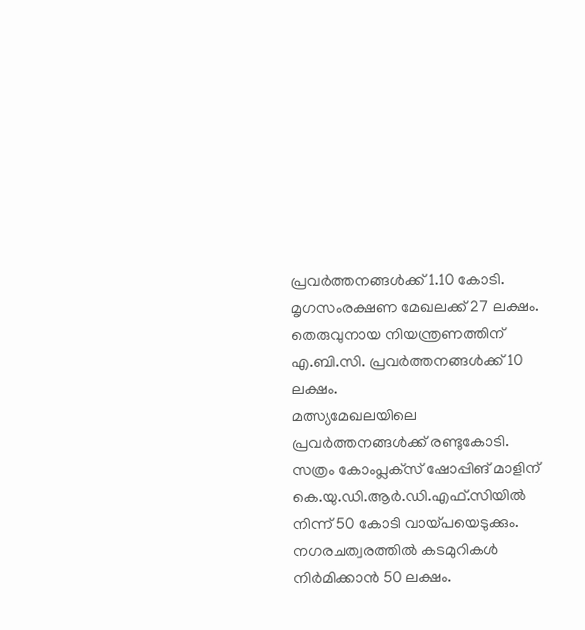പ്രവര്‍ത്തനങ്ങള്‍ക്ക്‌ 1.10 കോടി.
മൃഗസംരക്ഷണ മേഖലക്ക്‌ 27 ലക്ഷം.
തെരുവുനായ നിയന്ത്രണത്തിന്‌ എ.ബി.സി. പ്രവര്‍ത്തനങ്ങള്‍ക്ക്‌ 10 ലക്ഷം.
മത്സ്യമേഖലയിലെ പ്രവര്‍ത്തനങ്ങള്‍ക്ക്‌ രണ്ടുകോടി.
സത്രം കോംപ്ലക്‌സ് ഷോപ്പിങ്‌ മാളിന്‌ കെ.യു.ഡി.ആര്‍.ഡി.എഫ്‌.സിയില്‍ നിന്ന്‌ 50 കോടി വായ്‌പയെടുക്കും.
നഗരചത്വരത്തില്‍ കടമുറികള്‍ നിര്‍മിക്കാന്‍ 50 ലക്ഷം.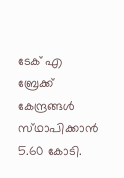ടേക്‌ എ ബ്രേക്ക്‌ കേന്ദ്രങ്ങള്‍ സ്‌ഥാപിക്കാന്‍ 5.60 കോടി.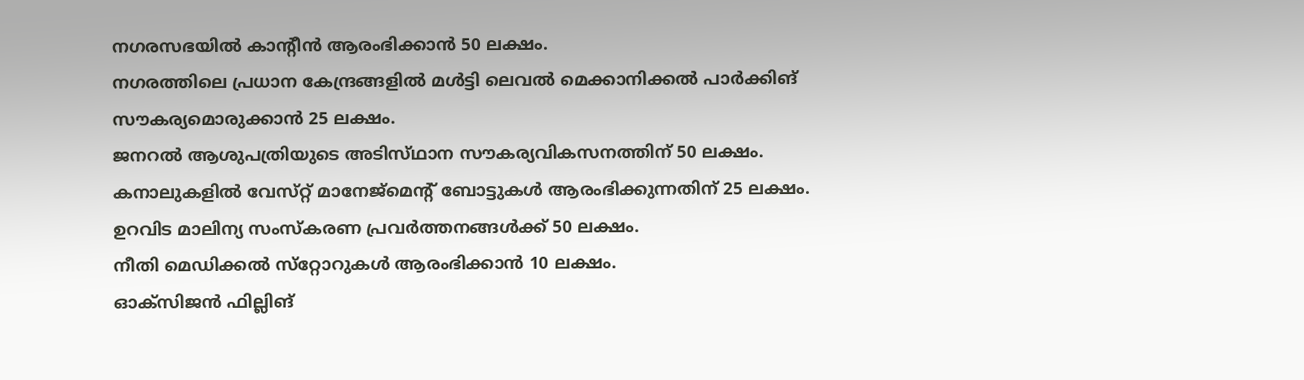നഗരസഭയില്‍ കാന്റീന്‍ ആരംഭിക്കാന്‍ 50 ലക്ഷം.
നഗരത്തിലെ പ്രധാന കേന്ദ്രങ്ങളില്‍ മള്‍ട്ടി ലെവല്‍ മെക്കാനിക്കല്‍ പാര്‍ക്കിങ്‌ സൗകര്യമൊരുക്കാന്‍ 25 ലക്ഷം.
ജനറല്‍ ആശുപത്രിയുടെ അടിസ്‌ഥാന സൗകര്യവികസനത്തിന്‌ 50 ലക്ഷം.
കനാലുകളില്‍ വേസ്‌റ്റ് മാനേജ്‌മെന്റ്‌ ബോട്ടുകള്‍ ആരംഭിക്കുന്നതിന്‌ 25 ലക്ഷം.
ഉറവിട മാലിന്യ സംസ്‌കരണ പ്രവര്‍ത്തനങ്ങള്‍ക്ക്‌ 50 ലക്ഷം.
നീതി മെഡിക്കല്‍ സ്‌റ്റോറുകള്‍ ആരംഭിക്കാന്‍ 10 ലക്ഷം.
ഓക്‌സിജന്‍ ഫില്ലിങ്‌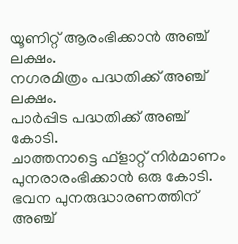യൂണിറ്റ്‌ ആരംഭിക്കാന്‍ അഞ്ച്‌ ലക്ഷം.
നഗരമിത്രം പദ്ധതിക്ക്‌ അഞ്ച്‌ ലക്ഷം.
പാര്‍പ്പിട പദ്ധതിക്ക്‌ അഞ്ച്‌ കോടി.
ചാത്തനാട്ടെ ഫ്‌ളാറ്റ്‌ നിര്‍മാണം പുനരാരംഭിക്കാന്‍ ഒരു കോടി.
ഭവന പുനരുദ്ധാരണത്തിന്‌ അഞ്ച്‌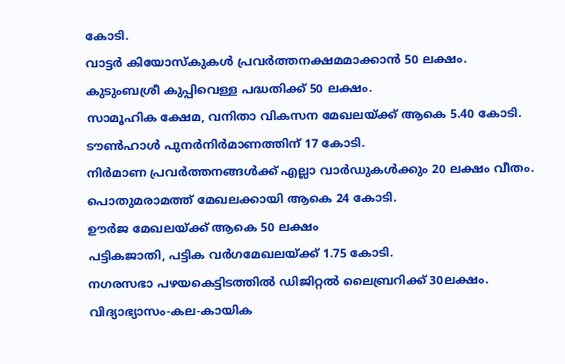കോടി.
വാട്ടര്‍ കിയോസ്‌കുകള്‍ പ്രവര്‍ത്തനക്ഷമമാക്കാന്‍ 50 ലക്ഷം.
കുടുംബശ്രീ കുപ്പിവെള്ള പദ്ധതിക്ക്‌ 50 ലക്ഷം.
സാമൂഹിക ക്ഷേമ, വനിതാ വികസന മേഖലയ്‌ക്ക് ആകെ 5.40 കോടി.
ടൗണ്‍ഹാള്‍ പുനര്‍നിര്‍മാണത്തിന്‌ 17 കോടി.
നിര്‍മാണ പ്രവര്‍ത്തനങ്ങള്‍ക്ക്‌ എല്ലാ വാര്‍ഡുകള്‍ക്കും 20 ലക്ഷം വീതം.
പൊതുമരാമത്ത്‌ മേഖലക്കായി ആകെ 24 കോടി.
ഊര്‍ജ മേഖലയ്‌ക്ക് ആകെ 50 ലക്ഷം
പട്ടികജാതി, പട്ടിക വര്‍ഗമേഖലയ്‌ക്ക്‌ 1.75 കോടി.
നഗരസഭാ പഴയകെട്ടിടത്തില്‍ ഡിജിറ്റല്‍ ലൈബ്രറിക്ക്‌ 30ലക്ഷം.
വിദ്യാഭ്യാസം-കല-കായിക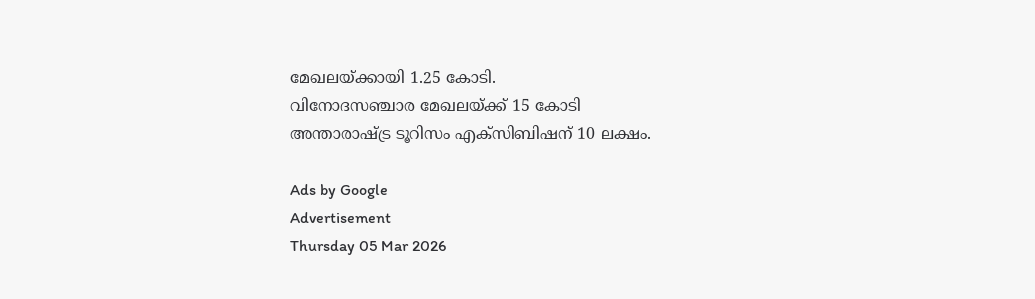മേഖലയ്‌ക്കായി 1.25 കോടി.
വിനോദസഞ്ചാര മേഖലയ്‌ക്ക് 15 കോടി
അന്താരാഷ്‌ട്ര ടൂറിസം എക്‌സിബിഷന്‌ 10 ലക്ഷം.

Ads by Google
Advertisement
Thursday 05 Mar 2026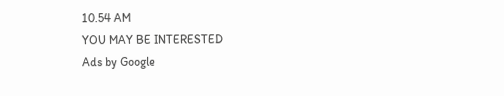10.54 AM
YOU MAY BE INTERESTED
Ads by Google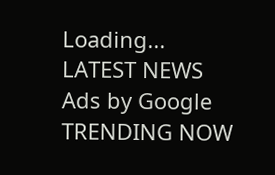Loading...
LATEST NEWS
Ads by Google
TRENDING NOW